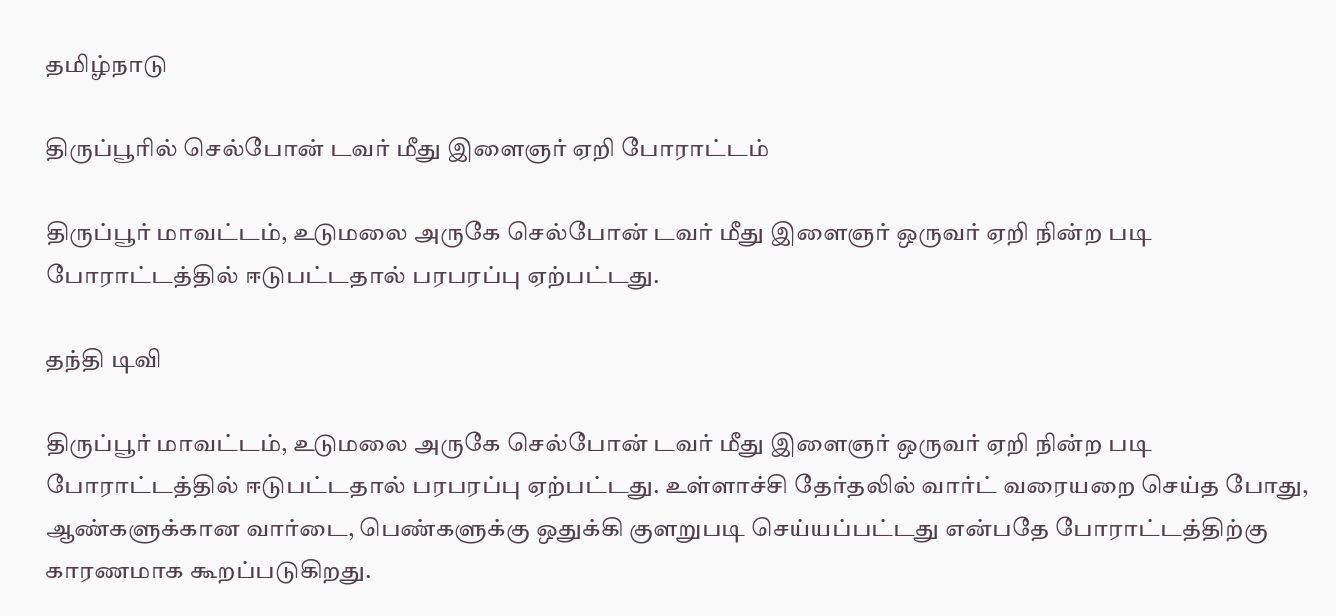தமிழ்நாடு

திருப்பூரில் செல்போன் டவர் மீது இளைஞர் ஏறி போராட்டம்

திருப்பூர் மாவட்டம், உடுமலை அருகே செல்போன் டவர் மீது இளைஞர் ஒருவர் ஏறி நின்ற படி போராட்டத்தில் ஈடுபட்டதால் பரபரப்பு ஏற்பட்டது.

தந்தி டிவி

திருப்பூர் மாவட்டம், உடுமலை அருகே செல்போன் டவர் மீது இளைஞர் ஒருவர் ஏறி நின்ற படி போராட்டத்தில் ஈடுபட்டதால் பரபரப்பு ஏற்பட்டது. உள்ளாச்சி தேர்தலில் வார்ட் வரையறை செய்த போது, ஆண்களுக்கான வார்டை, பெண்களுக்கு ஒதுக்கி குளறுபடி செய்யப்பட்டது என்பதே போராட்டத்திற்கு காரணமாக கூறப்படுகிறது.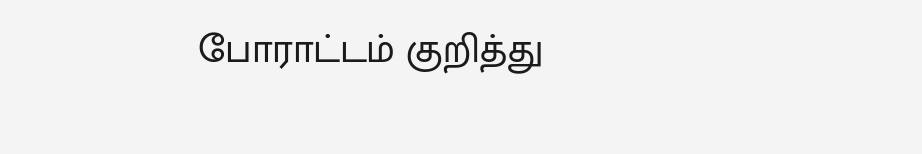போராட்டம் குறித்து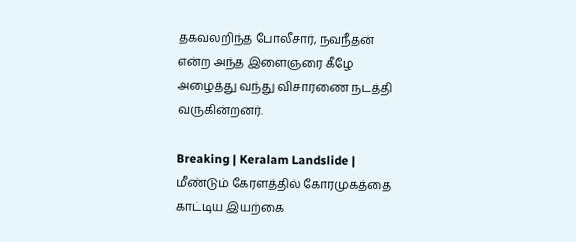தகவலறிந்த போலீசார், நவநீதன் என்ற அந்த இளைஞரை கீழே அழைத்து வந்து விசாரணை நடத்தி வருகின்றனர்.

Breaking | Keralam Landslide | மீண்டும் கேரளத்தில் கோரமுகத்தை காட்டிய இயற்கை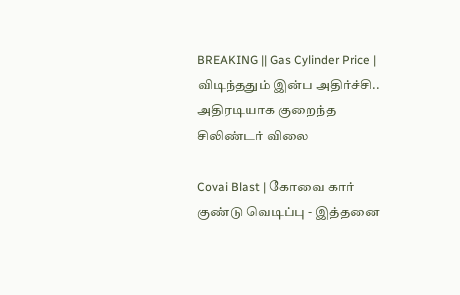BREAKING || Gas Cylinder Price | விடிந்ததும் இன்ப அதிர்ச்சி.. அதிரடியாக குறைந்த சிலிண்டர் விலை

Covai Blast | கோவை கார் குண்டு வெடிப்பு - இத்தனை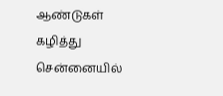ஆண்டுகள் கழித்து சென்னையில்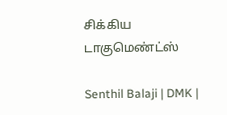சிக்கிய டாகுமெண்ட்ஸ்

Senthil Balaji | DMK |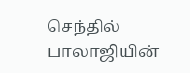செந்தில் பாலாஜியின்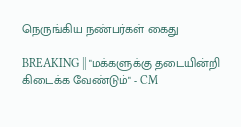நெருங்கிய நண்பர்கள் கைது

BREAKING || "மக்களுக்கு தடையின்றி கிடைக்க வேண்டும்" - CM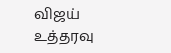விஜய் உத்தரவு